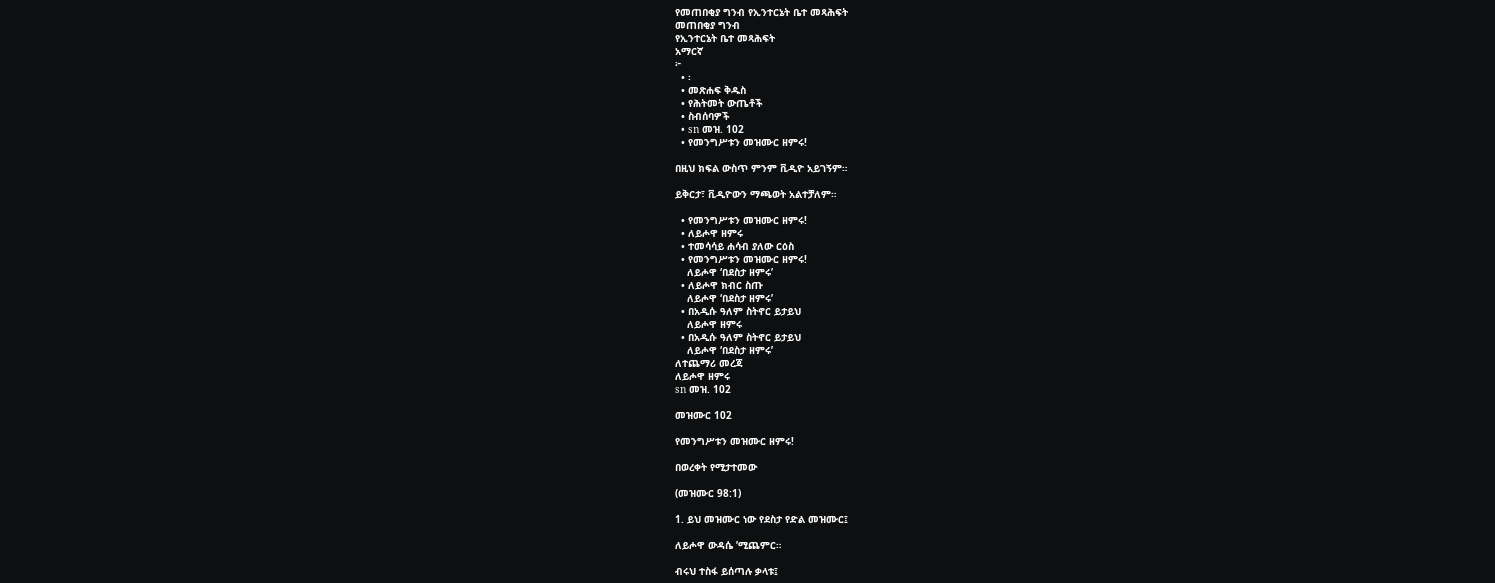የመጠበቂያ ግንብ የኢንተርኔት ቤተ መጻሕፍት
መጠበቂያ ግንብ
የኢንተርኔት ቤተ መጻሕፍት
አማርኛ
፦
  • ፡
  • መጽሐፍ ቅዱስ
  • የሕትመት ውጤቶች
  • ስብሰባዎች
  • sn መዝ. 102
  • የመንግሥቱን መዝሙር ዘምሩ!

በዚህ ክፍል ውስጥ ምንም ቪዲዮ አይገኝም።

ይቅርታ፣ ቪዲዮውን ማጫወት አልተቻለም።

  • የመንግሥቱን መዝሙር ዘምሩ!
  • ለይሖዋ ዘምሩ
  • ተመሳሳይ ሐሳብ ያለው ርዕስ
  • የመንግሥቱን መዝሙር ዘምሩ!
    ለይሖዋ ‘በደስታ ዘምሩ’
  • ለይሖዋ ክብር ስጡ
    ለይሖዋ ‘በደስታ ዘምሩ’
  • በአዲሱ ዓለም ስትኖር ይታይህ
    ለይሖዋ ዘምሩ
  • በአዲሱ ዓለም ስትኖር ይታይህ
    ለይሖዋ ‘በደስታ ዘምሩ’
ለተጨማሪ መረጃ
ለይሖዋ ዘምሩ
sn መዝ. 102

መዝሙር 102

የመንግሥቱን መዝሙር ዘምሩ!

በወረቀት የሚታተመው

(መዝሙር 98:1)

1. ይህ መዝሙር ነው የደስታ የድል መዝሙር፤

ለይሖዋ ውዳሴ ’ሚጨምር።

ብሩህ ተስፋ ይሰጣሉ ቃላቱ፤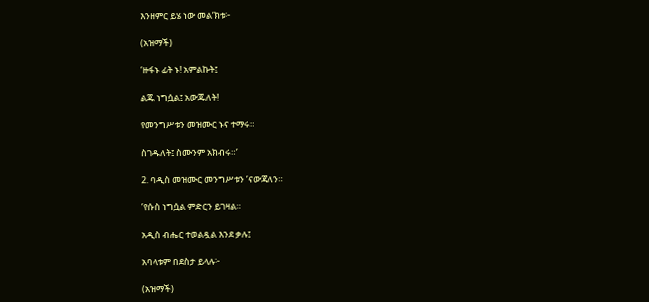እንዘምር ይሄ ነው መል’ክቱ፦

(አዝማች)

‘ዙፋኑ ፊት ኑ! አምልኩት፤

ልጁ ነግሷል፤ አውጁለት!

የመንግሥቱን መዝሙር ኑና ተማሩ።

ስገዱለት፤ ስሙንም አክብሩ።’

2. ባዲስ መዝሙር መንግሥቱን ’ናውጃለን።

’የሱስ ነግሷል ምድርን ይገዛል።

አዲስ ብሔር ተወልዷል እንደ ቃሉ፤

አባላቱም በደስታ ይላሉ፦

(አዝማች)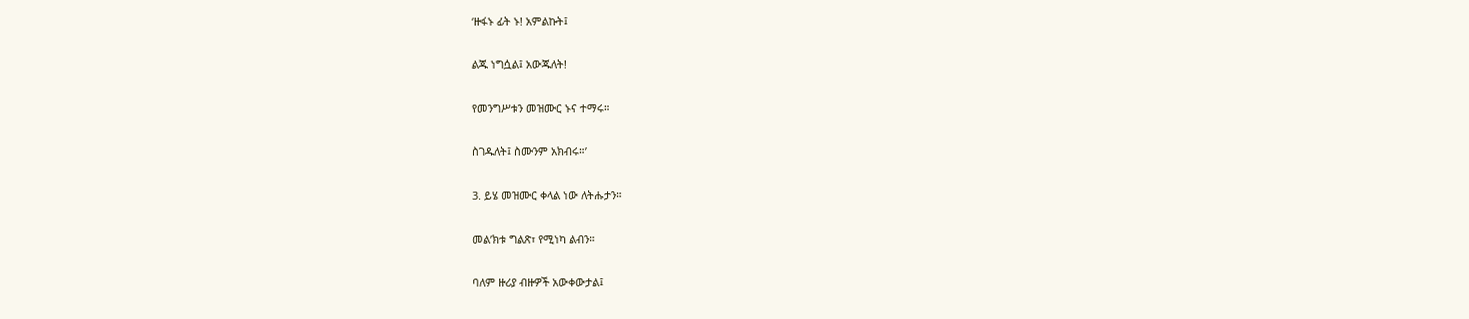‘ዙፋኑ ፊት ኑ! አምልኩት፤

ልጁ ነግሷል፤ አውጁለት!

የመንግሥቱን መዝሙር ኑና ተማሩ።

ስገዱለት፤ ስሙንም አክብሩ።’

3. ይሄ መዝሙር ቀላል ነው ለትሑታን።

መል’ክቱ ግልጽ፣ የሚነካ ልብን።

ባለም ዙሪያ ብዙዎች አውቀውታል፤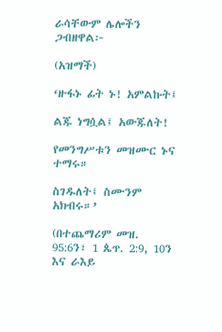ራሳቸውም ሌሎችን ጋብዘዋል፦

(አዝማች)

‘ዙፋኑ ፊት ኑ! አምልኩት፤

ልጁ ነግሷል፤ አውጁለት!

የመንግሥቱን መዝሙር ኑና ተማሩ።

ስገዱለት፤ ስሙንም አክብሩ።’

(በተጨማሪም መዝ. 95:6ን፣ 1 ጴጥ. 2:9, 10ን እና ራእይ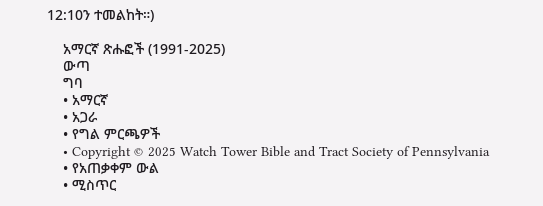12:10ን ተመልከት።)

    አማርኛ ጽሑፎች (1991-2025)
    ውጣ
    ግባ
    • አማርኛ
    • አጋራ
    • የግል ምርጫዎች
    • Copyright © 2025 Watch Tower Bible and Tract Society of Pennsylvania
    • የአጠቃቀም ውል
    • ሚስጥር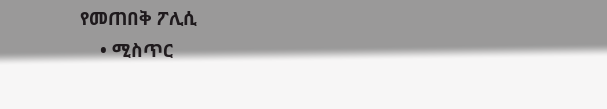የመጠበቅ ፖሊሲ
    • ሚስጥር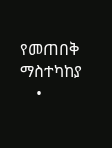የመጠበቅ ማስተካከያ
    •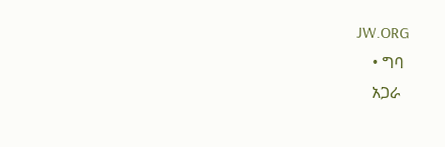JW.ORG
    • ግባ
    አጋራ